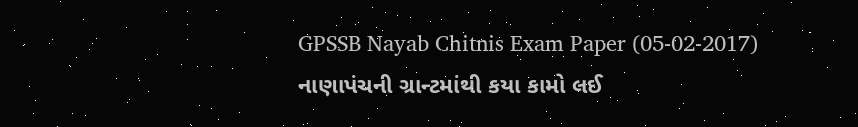GPSSB Nayab Chitnis Exam Paper (05-02-2017)
નાણાપંચની ગ્રાન્ટમાંથી કયા કામો લઈ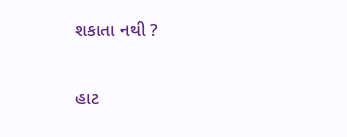શકાતા નથી ?

હાટ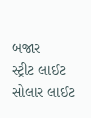બજાર
સ્ટ્રીટ લાઈટ
સોલાર લાઈટ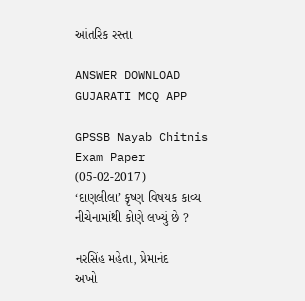આંતરિક રસ્તા

ANSWER DOWNLOAD GUJARATI MCQ APP

GPSSB Nayab Chitnis Exam Paper (05-02-2017)
‘દાણલીલા’ કૃષ્ણ વિષયક કાવ્ય નીચેનામાંથી કોણે લખ્યું છે ?

નરસિંહ મહેતા, પ્રેમાનંદ
અખો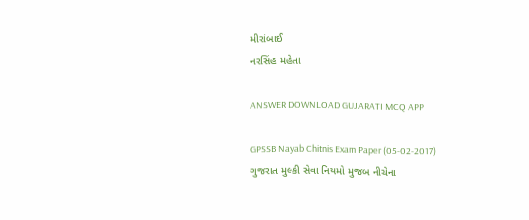મીરાંબાઈ
નરસિંહ મહેતા

ANSWER DOWNLOAD GUJARATI MCQ APP

GPSSB Nayab Chitnis Exam Paper (05-02-2017)
ગુજરાત મુલ્કી સેવા નિયમો મુજબ નીચેના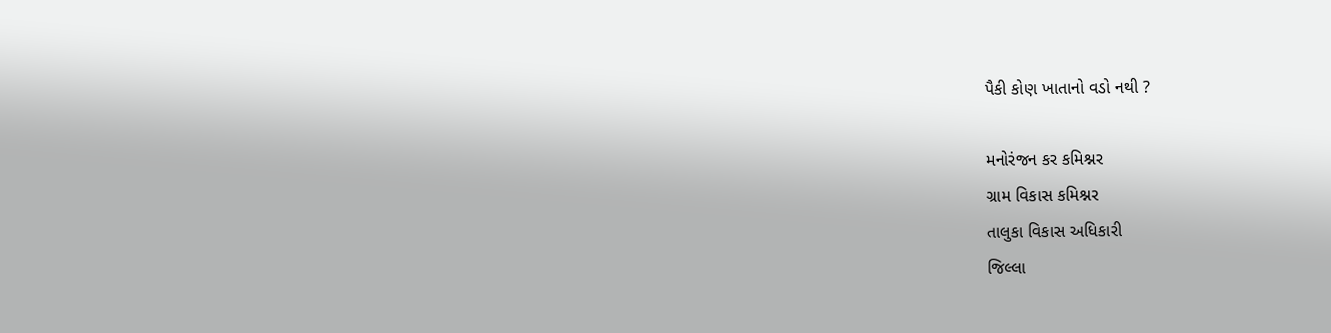પૈકી કોણ ખાતાનો વડો નથી ?

મનોરંજન કર કમિશ્નર
ગ્રામ વિકાસ કમિશ્નર
તાલુકા વિકાસ અધિકારી
જિલ્લા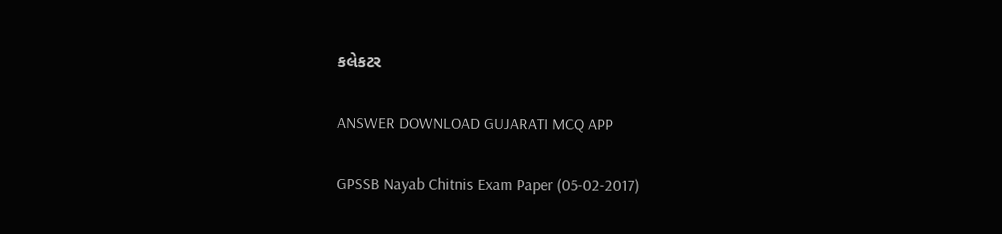કલેકટર

ANSWER DOWNLOAD GUJARATI MCQ APP

GPSSB Nayab Chitnis Exam Paper (05-02-2017)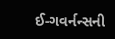ઈ-ગવર્નન્સની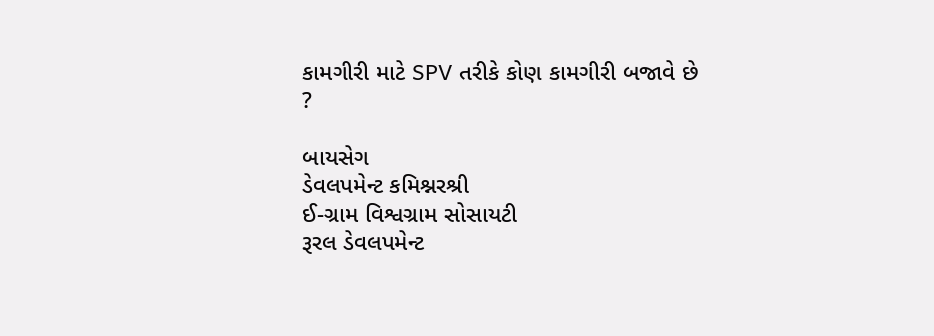કામગીરી માટે SPV તરીકે કોણ કામગીરી બજાવે છે ?

બાયસેગ
ડેવલપમેન્ટ કમિશ્નરશ્રી
ઈ-ગ્રામ વિશ્વગ્રામ સોસાયટી
રૂરલ ડેવલપમેન્ટ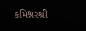કમિશ્નરશ્રી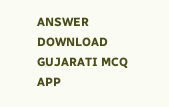ANSWER DOWNLOAD GUJARATI MCQ APP